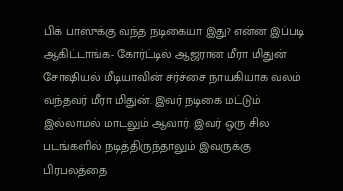பிக் பாஸுக்கு வந்த நடிகையா இது? என்ன இப்படி ஆகிட்டாங்க- கோர்ட்டில் ஆஜரான மீரா மிதுன்
சோஷியல் மீடியாவின் சர்ச்சை நாயகியாக வலம் வந்தவர் மீரா மிதுன். இவர் நடிகை மட்டும் இல்லாமல் மாடலும் ஆவார். இவர் ஒரு சில படங்களில் நடித்திருந்தாலும் இவருக்கு பிரபலத்தை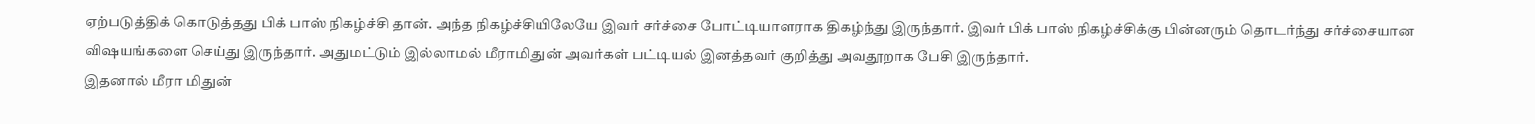ஏற்படுத்திக் கொடுத்தது பிக் பாஸ் நிகழ்ச்சி தான். அந்த நிகழ்ச்சியிலேயே இவர் சர்ச்சை போட்டியாளராக திகழ்ந்து இருந்தார். இவர் பிக் பாஸ் நிகழ்ச்சிக்கு பின்னரும் தொடர்ந்து சர்ச்சையான விஷயங்களை செய்து இருந்தார். அதுமட்டும் இல்லாமல் மீராமிதுன் அவர்கள் பட்டியல் இனத்தவர் குறித்து அவதூறாக பேசி இருந்தார்.
இதனால் மீரா மிதுன்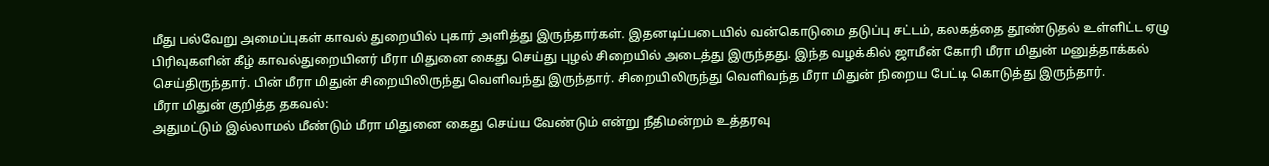மீது பல்வேறு அமைப்புகள் காவல் துறையில் புகார் அளித்து இருந்தார்கள். இதனடிப்படையில் வன்கொடுமை தடுப்பு சட்டம், கலகத்தை தூண்டுதல் உள்ளிட்ட ஏழு பிரிவுகளின் கீழ் காவல்துறையினர் மீரா மிதுனை கைது செய்து புழல் சிறையில் அடைத்து இருந்தது. இந்த வழக்கில் ஜாமீன் கோரி மீரா மிதுன் மனுத்தாக்கல் செய்திருந்தார். பின் மீரா மிதுன் சிறையிலிருந்து வெளிவந்து இருந்தார். சிறையிலிருந்து வெளிவந்த மீரா மிதுன் நிறைய பேட்டி கொடுத்து இருந்தார்.
மீரா மிதுன் குறித்த தகவல்:
அதுமட்டும் இல்லாமல் மீண்டும் மீரா மிதுனை கைது செய்ய வேண்டும் என்று நீதிமன்றம் உத்தரவு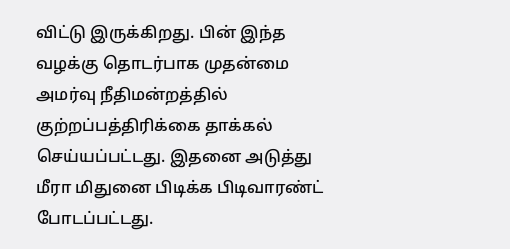விட்டு இருக்கிறது. பின் இந்த வழக்கு தொடர்பாக முதன்மை அமர்வு நீதிமன்றத்தில் குற்றப்பத்திரிக்கை தாக்கல் செய்யப்பட்டது. இதனை அடுத்து மீரா மிதுனை பிடிக்க பிடிவாரண்ட் போடப்பட்டது.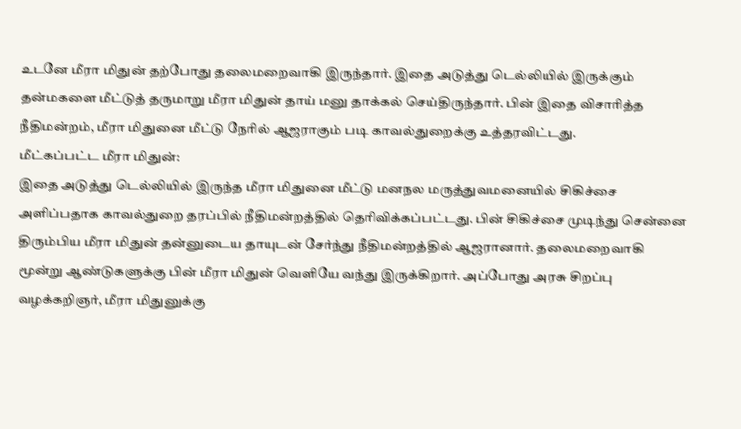உடனே மீரா மிதுன் தற்போது தலைமறைவாகி இருந்தார். இதை அடுத்து டெல்லியில் இருக்கும் தன்மகளை மீட்டுத் தருமாறு மீரா மிதுன் தாய் மனு தாக்கல் செய்திருந்தார். பின் இதை விசாரித்த நீதிமன்றம், மீரா மிதுனை மீட்டு நேரில் ஆஜராகும் படி காவல்துறைக்கு உத்தரவிட்டது.
மீட்கப்பட்ட மீரா மிதுன்:
இதை அடுத்து டெல்லியில் இருந்த மீரா மிதுனை மீட்டு மனநல மருத்துவமனையில் சிகிச்சை அளிப்பதாக காவல்துறை தரப்பில் நீதிமன்றத்தில் தெரிவிக்கப்பட்டது. பின் சிகிச்சை முடிந்து சென்னை திரும்பிய மீரா மிதுன் தன்னுடைய தாயுடன் சேர்ந்து நீதிமன்றத்தில் ஆஜரானார். தலைமறைவாகி மூன்று ஆண்டுகளுக்கு பின் மீரா மிதுன் வெளியே வந்து இருக்கிறார். அப்போது அரசு சிறப்பு வழக்கறிஞர், மீரா மிதுனுக்கு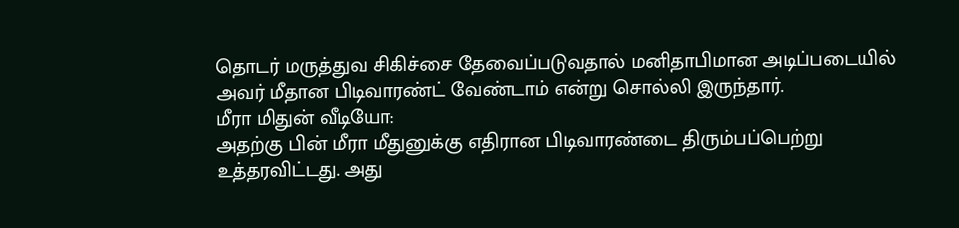தொடர் மருத்துவ சிகிச்சை தேவைப்படுவதால் மனிதாபிமான அடிப்படையில் அவர் மீதான பிடிவாரண்ட் வேண்டாம் என்று சொல்லி இருந்தார்.
மீரா மிதுன் வீடியோ:
அதற்கு பின் மீரா மீதுனுக்கு எதிரான பிடிவாரண்டை திரும்பப்பெற்று உத்தரவிட்டது. அது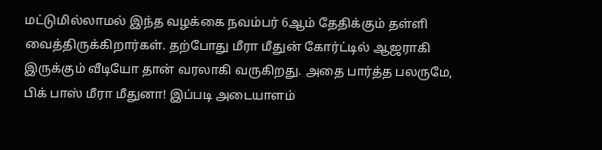மட்டுமில்லாமல் இந்த வழக்கை நவம்பர் 6ஆம் தேதிக்கும் தள்ளி வைத்திருக்கிறார்கள். தற்போது மீரா மீதுன் கோர்ட்டில் ஆஜராகி இருக்கும் வீடியோ தான் வரலாகி வருகிறது. அதை பார்த்த பலருமே, பிக் பாஸ் மீரா மீதுனா! இப்படி அடையாளம்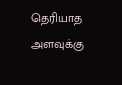தெரியாத அளவுக்கு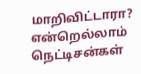மாறிவிட்டாரா? என்றெல்லாம் நெட்டிசன்கள்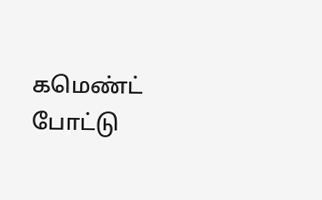கமெண்ட் போட்டு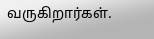வருகிறார்கள்.